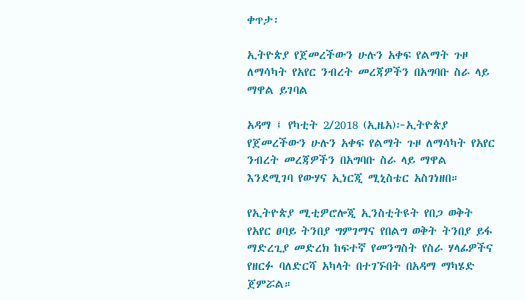ቀጥታ፡

ኢትዮጵያ የጀመረችውን ሁሉን አቀፍ የልማት ጉዞ ለማሳካት የአየር ንብረት መረጃዎችን በአግባቡ ስራ ላይ ማዋል ይገባል

አዳማ ፤ የካቲት 2/2018 (ኢዜአ)፦ኢትዮጵያ የጀመረችውን ሁሉን አቀፍ የልማት ጉዞ ለማሳካት የአየር ንብረት መረጃዎችን በአግባቡ ስራ ላይ ማዋል እንደሚገባ የውሃና ኢነርጂ ሚኒስቴር አስገነዘበ።

የኢትዮጵያ ሚቲዎሮሎጂ ኢንስቲትዩት የበጋ ወቅት የአየር ፀባይ ትንበያ ግምገማና የበልግ ወቅት ትንበያ ይፋ ማድረጊያ መድረክ ከፍተኛ የመንግስት የስራ ሃላፊዎችና የዘርፉ ባለድርሻ አካላት በተገኙበት በአዳማ ማካሄድ ጀምሯል።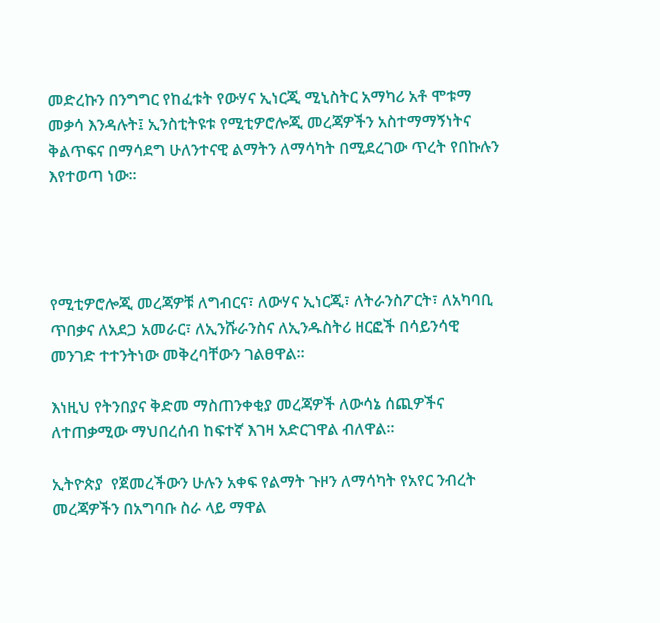መድረኩን በንግግር የከፈቱት የውሃና ኢነርጂ ሚኒስትር አማካሪ አቶ ሞቱማ መቃሳ እንዳሉት፤ ኢንስቲትዩቱ የሚቲዎሮሎጂ መረጃዎችን አስተማማኝነትና ቅልጥፍና በማሳደግ ሁለንተናዊ ልማትን ለማሳካት በሚደረገው ጥረት የበኩሉን እየተወጣ ነው።




የሚቲዎሮሎጂ መረጃዎቹ ለግብርና፣ ለውሃና ኢነርጂ፣ ለትራንስፖርት፣ ለአካባቢ ጥበቃና ለአደጋ አመራር፣ ለኢንሹራንስና ለኢንዱስትሪ ዘርፎች በሳይንሳዊ መንገድ ተተንትነው መቅረባቸውን ገልፀዋል።

እነዚህ የትንበያና ቅድመ ማስጠንቀቂያ መረጃዎች ለውሳኔ ሰጪዎችና ለተጠቃሚው ማህበረሰብ ከፍተኛ እገዛ አድርገዋል ብለዋል።

ኢትዮጵያ  የጀመረችውን ሁሉን አቀፍ የልማት ጉዞን ለማሳካት የአየር ንብረት መረጃዎችን በአግባቡ ስራ ላይ ማዋል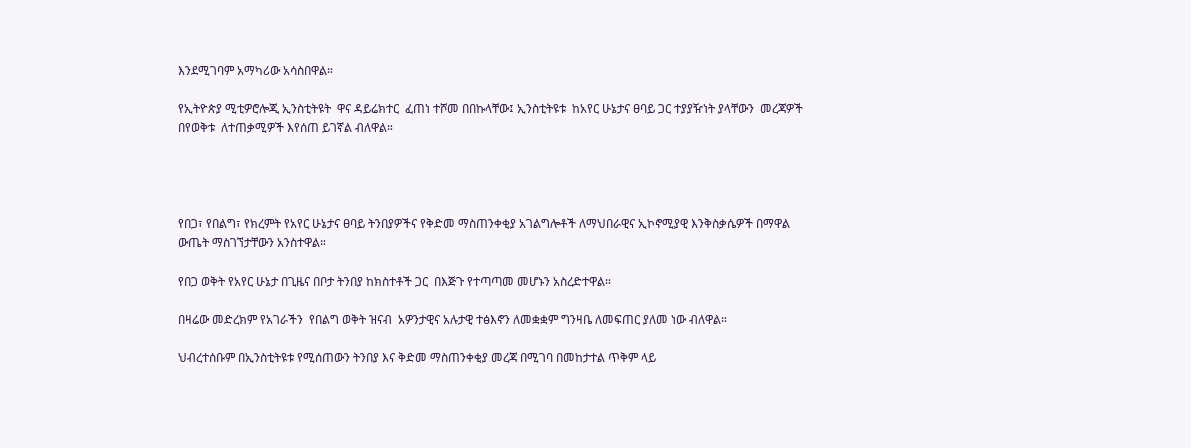እንደሚገባም አማካሪው አሳስበዋል።

የኢትዮጵያ ሚቲዎሮሎጂ ኢንስቲትዩት  ዋና ዳይሬክተር  ፈጠነ ተሾመ በበኩላቸው፤ ኢንስቲትዩቱ  ከአየር ሁኔታና ፀባይ ጋር ተያያዥነት ያላቸውን  መረጃዎች በየወቅቱ  ለተጠቃሚዎች እየሰጠ ይገኛል ብለዋል።




የበጋ፣ የበልግ፣ የክረምት የአየር ሁኔታና ፀባይ ትንበያዎችና የቅድመ ማስጠንቀቂያ አገልግሎቶች ለማህበራዊና ኢኮኖሚያዊ እንቅስቃሴዎች በማዋል  ውጤት ማስገኘታቸውን አንስተዋል።

የበጋ ወቅት የአየር ሁኔታ በጊዜና በቦታ ትንበያ ከክስተቶች ጋር  በእጅጉ የተጣጣመ መሆኑን አስረድተዋል።

በዛሬው መድረክም የአገራችን  የበልግ ወቅት ዝናብ  አዎንታዊና አሉታዊ ተፅእኖን ለመቋቋም ግንዛቤ ለመፍጠር ያለመ ነው ብለዋል።

ህብረተሰቡም በኢንስቲትዩቱ የሚሰጠውን ትንበያ እና ቅድመ ማስጠንቀቂያ መረጃ በሚገባ በመከታተል ጥቅም ላይ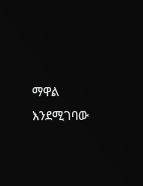ማዋል እንደሚገባው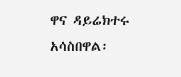ዋና ዳይሬክተሩ አሳስበዋል፡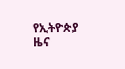የኢትዮጵያ ዜና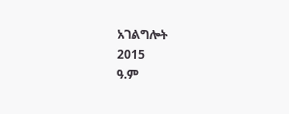አገልግሎት
2015
ዓ.ም